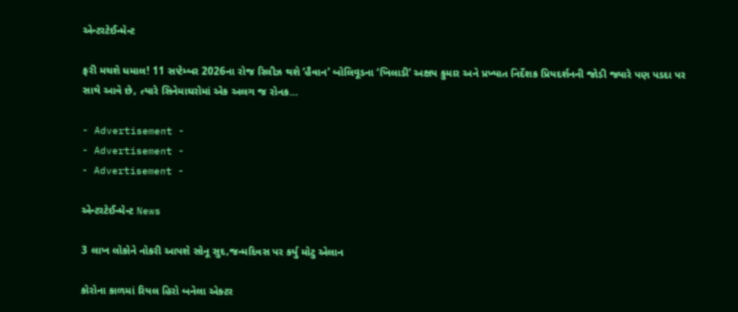એન્ટરટેઈન્મેન્ટ

ફરી મચશે ધમાલ! 11 સપ્ટેમ્બર 2026ના રોજ રિલીઝ થશે ‘હૈવાન’ બોલિવૂડના ‘ખિલાડી’ અક્ષય કુમાર અને પ્રખ્યાત નિર્દેશક પ્રિયદર્શનની જોડી જ્યારે પણ પડદા પર સાથે આવે છે, ત્યારે સિનેમાઘરોમાં એક અલગ જ રોનક…

- Advertisement -
- Advertisement -
- Advertisement -

એન્ટરટેઈન્મેન્ટ News

3 લાખ લોકોને નોકરી આપશે સોનૂ સુદ,જન્મદિવસ પર કર્યુ મોટુ એલાન

કોરોના કાળમાં રિયલ હિરો બનેલા એક્ટર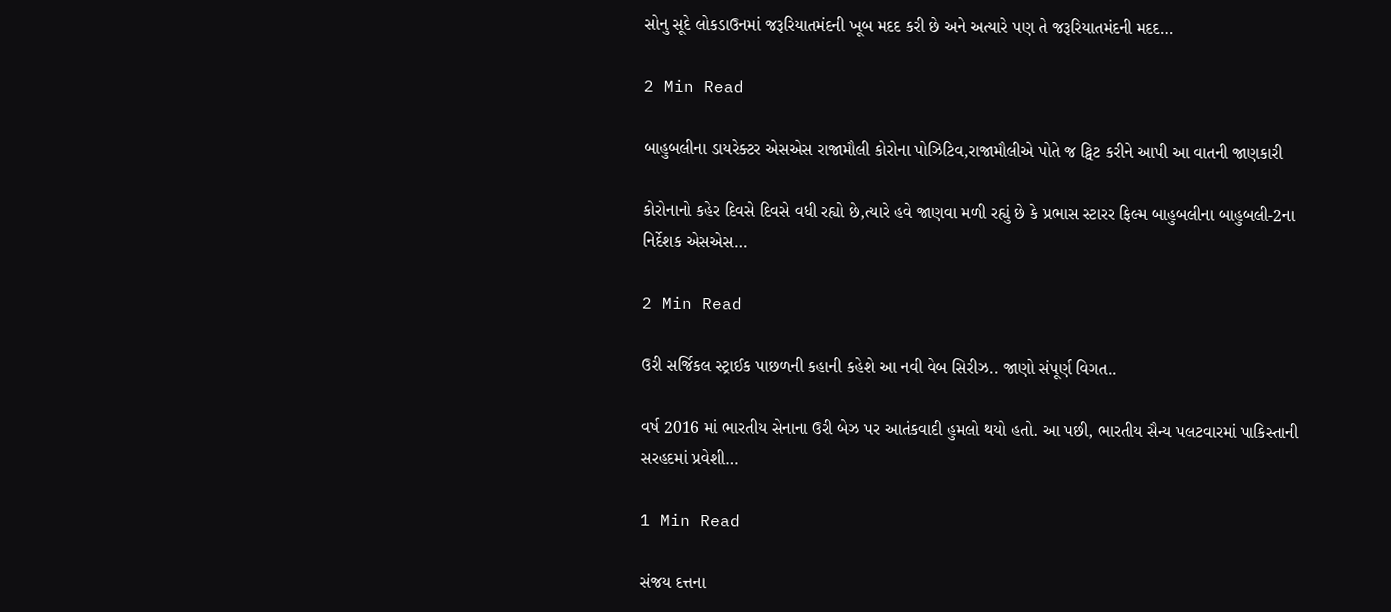સોનુ સૂદે લોકડાઉનમાં જરૂરિયાતમંદની ખૂબ મદદ કરી છે અને અત્યારે પણ તે જરૂરિયાતમંદની મદદ…

2 Min Read

બાહુબલીના ડાયરેક્ટર એસએસ રાજામૌલી કોરોના પોઝિટિવ,રાજામૌલીએ પોતે જ ટ્વિટ કરીને આપી આ વાતની જાણકારી

કોરોનાનો કહેર દિવસે દિવસે વધી રહ્યો છે,ત્યારે હવે જાણવા મળી રહ્યું છે કે પ્રભાસ સ્ટારર ફિલ્મ બાહુબલીના બાહુબલી-2ના નિર્દેશક એસએસ…

2 Min Read

ઉરી સર્જિકલ સ્ટ્રાઈક પાછળની કહાની કહેશે આ નવી વેબ સિરીઝ.. જાણો સંપૂર્ણ વિગત..

વર્ષ 2016 માં ભારતીય સેનાના ઉરી બેઝ પર આતંકવાદી હુમલો થયો હતો. આ પછી, ભારતીય સૈન્ય પલટવારમાં પાકિસ્તાની સરહદમાં પ્રવેશી…

1 Min Read

સંજય દત્તના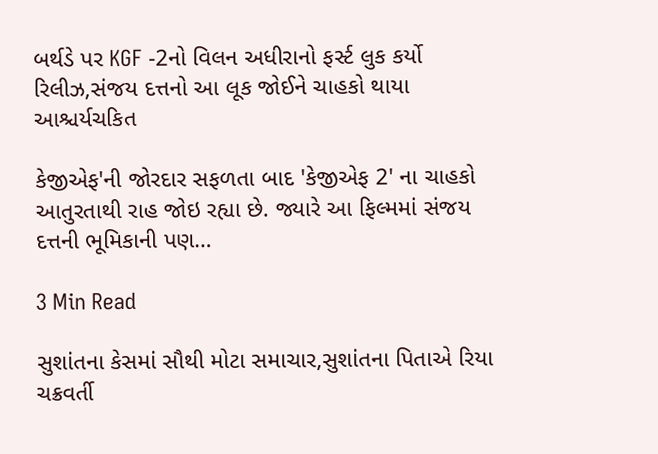બર્થડે પર KGF -2નો વિલન અધીરાનો ફર્સ્ટ લુક કર્યો રિલીઝ,સંજય દત્તનો આ લૂક જોઈને ચાહકો થાયા આશ્ચર્યચકિત

કેજીએફ'ની જોરદાર સફળતા બાદ 'કેજીએફ 2' ના ચાહકો આતુરતાથી રાહ જોઇ રહ્યા છે. જ્યારે આ ફિલ્મમાં સંજય દત્તની ભૂમિકાની પણ…

3 Min Read

સુશાંતના કેસમાં સૌથી મોટા સમાચાર,સુશાંતના પિતાએ રિયા ચક્રવર્તી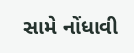સામે નોંધાવી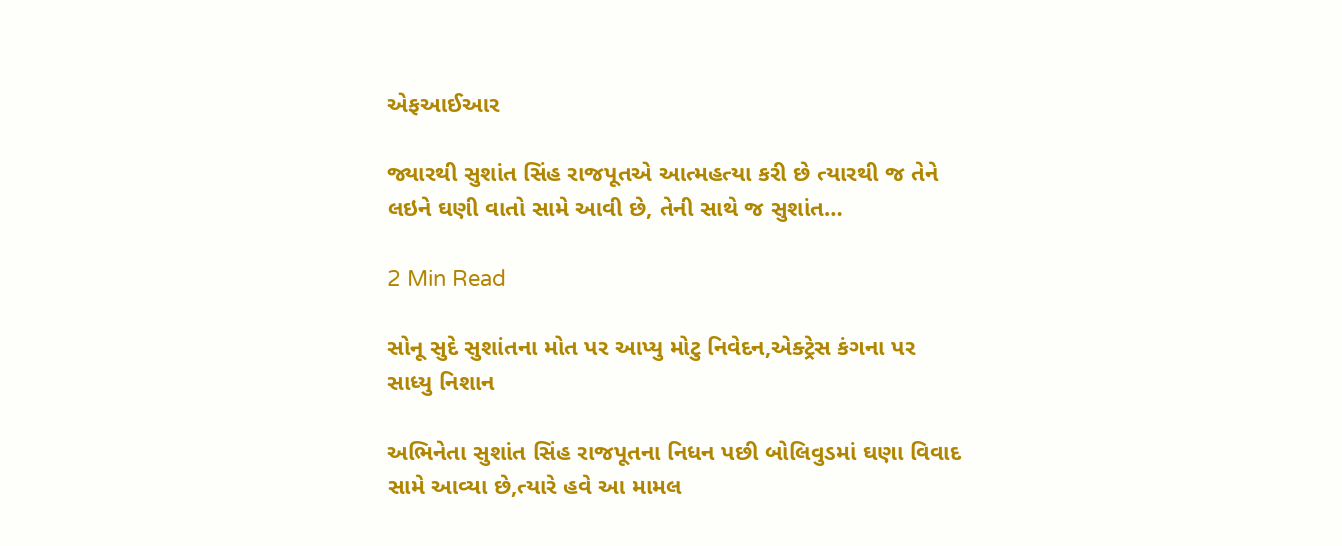એફઆઈઆર

જ્યારથી સુશાંત સિંહ રાજપૂતએ આત્મહત્યા કરી છે ત્યારથી જ તેને લઇને ઘણી વાતો સામે આવી છે, તેની સાથે જ સુશાંત…

2 Min Read

સોનૂ સુદે સુશાંતના મોત પર આપ્યુ મોટુ નિવેદન,એક્ટ્રેસ કંગના પર સાધ્યુ નિશાન

અભિનેતા સુશાંત સિંહ રાજપૂતના નિધન પછી બોલિવુડમાં ઘણા વિવાદ સામે આવ્યા છે,ત્યારે હવે આ મામલ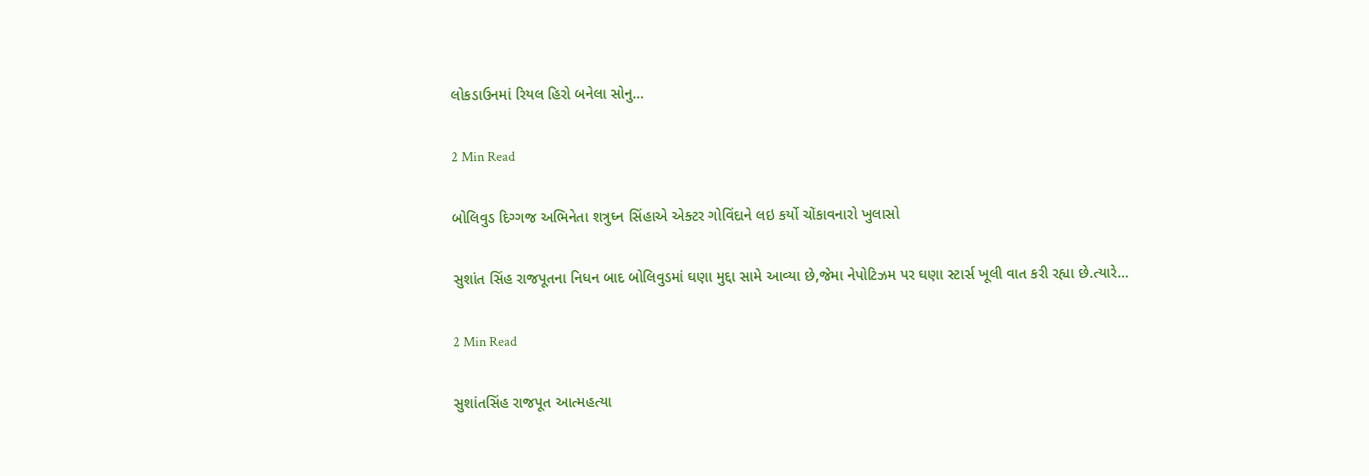લોકડાઉનમાં રિયલ હિરો બનેલા સોનુ…

2 Min Read

બોલિવુડ દિગ્ગજ અભિનેતા શત્રુઘ્ન સિંહાએ એક્ટર ગોવિંદાને લઇ કર્યો ચોંકાવનારો ખુલાસો

સુશાંત સિંહ રાજપૂતના નિધન બાદ બોલિવુડમાં ઘણા મુદ્દા સામે આવ્યા છે,જેમા નેપોટિઝમ પર ઘણા સ્ટાર્સ ખૂલી વાત કરી રહ્યા છે.ત્યારે…

2 Min Read

સુશાંતસિંહ રાજપૂત આત્મહત્યા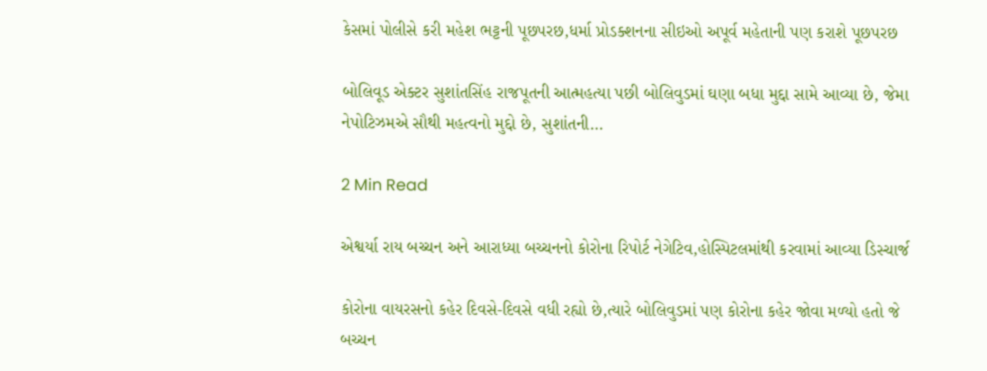કેસમાં પોલીસે કરી મહેશ ભટ્ટની પૂછપરછ,ધર્મા પ્રોડક્શનના સીઇઓ અપૂર્વ મહેતાની પણ કરાશે પૂછપરછ

બોલિવૂડ એક્ટર સુશાંતસિંહ રાજપૂતની આત્મહત્યા પછી બોલિવુડમાં ઘણા બધા મુદ્દા સામે આવ્યા છે, જેમા નેપોટિઝમએ સૌથી મહત્વનો મુદ્દો છે, સુશાંતની…

2 Min Read

એશ્વર્યા રાય બચ્ચન અને આરાધ્યા બચ્ચનનો કોરોના રિપોર્ટ નેગેટિવ,હોસ્પિટલમાંથી કરવામાં આવ્યા ડિસ્ચાર્જ

કોરોના વાયરસનો કહેર દિવસે-દિવસે વધી રહ્યો છે,ત્યારે બોલિવુડમાં પણ કોરોના કહેર જોવા મળ્યો હતો જે બચ્ચન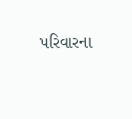પરિવારના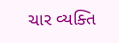ચાર વ્યક્તિ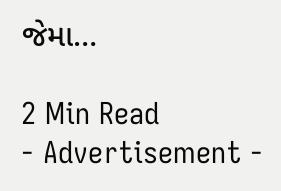જેમા…

2 Min Read
- Advertisement -